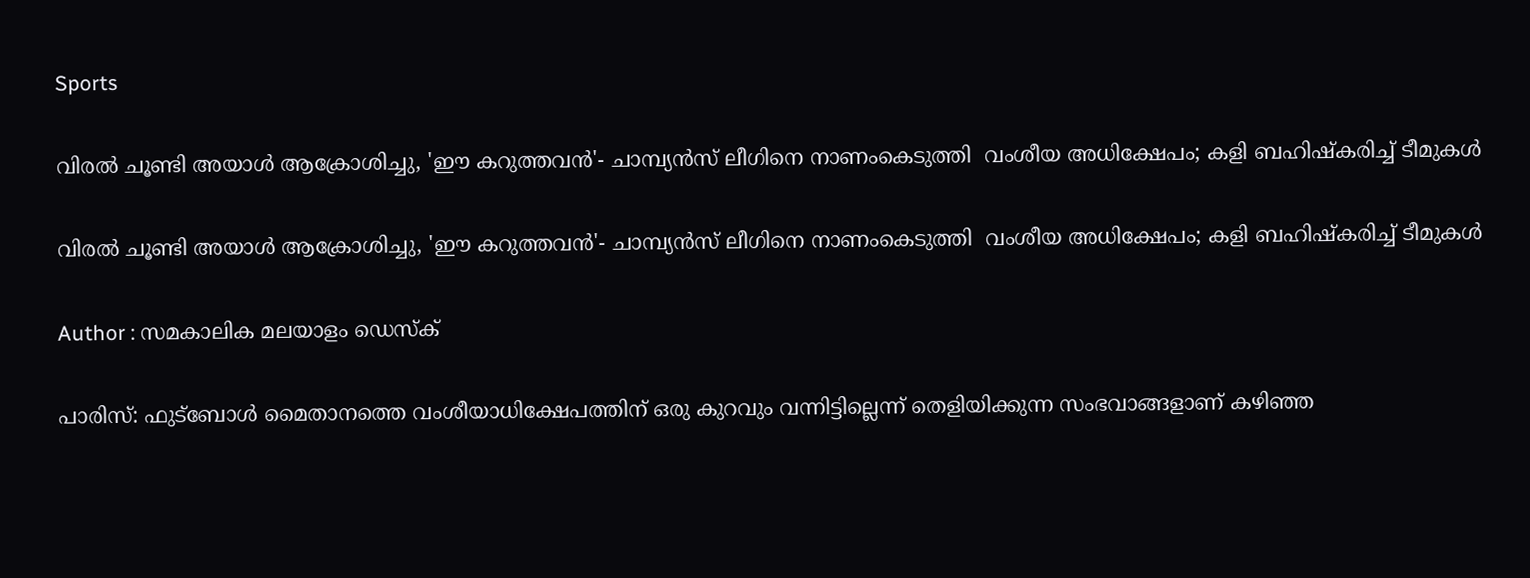Sports

വിരല്‍ ചൂണ്ടി അയാള്‍ ആക്രോശിച്ചു, 'ഈ കറുത്തവന്‍'- ചാമ്പ്യന്‍സ് ലീഗിനെ നാണംകെടുത്തി  വംശീയ അധിക്ഷേപം; കളി ബഹിഷ്‌കരിച്ച് ടീമുകള്‍

വിരല്‍ ചൂണ്ടി അയാള്‍ ആക്രോശിച്ചു, 'ഈ കറുത്തവന്‍'- ചാമ്പ്യന്‍സ് ലീഗിനെ നാണംകെടുത്തി  വംശീയ അധിക്ഷേപം; കളി ബഹിഷ്‌കരിച്ച് ടീമുകള്‍

Author : സമകാലിക മലയാളം ഡെസ്ക്

പാരിസ്: ഫുട്‌ബോള്‍ മൈതാനത്തെ വംശീയാധിക്ഷേപത്തിന് ഒരു കുറവും വന്നിട്ടില്ലെന്ന് തെളിയിക്കുന്ന സംഭവാങ്ങളാണ് കഴിഞ്ഞ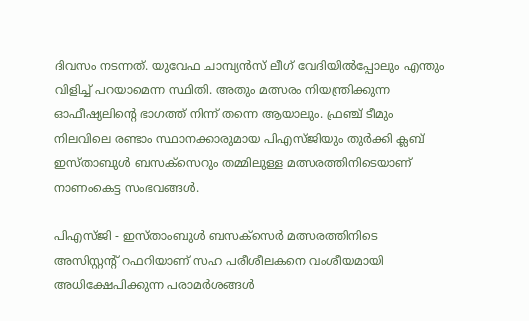ദിവസം നടന്നത്. യുവേഫ ചാമ്പ്യന്‍സ് ലീഗ് വേദിയില്‍പ്പോലും എന്തും വിളിച്ച് പറയാമെന്ന സ്ഥിതി. അതും മത്സരം നിയന്ത്രിക്കുന്ന ഓഫീഷ്യലിന്റെ ഭാഗത്ത് നിന്ന് തന്നെ ആയാലും. ഫ്രഞ്ച് ടീമും നിലവിലെ രണ്ടാം സ്ഥാനക്കാരുമായ പിഎസ്ജിയും തുര്‍ക്കി ക്ലബ് ഇസ്താബുള്‍ ബസക്‌സെറും തമ്മിലുള്ള മത്സരത്തിനിടെയാണ് നാണംകെട്ട സംഭവങ്ങള്‍.

പിഎസ്ജി - ഇസ്താംബുള്‍ ബസക്‌സെര്‍ മത്സരത്തിനിടെ അസിസ്റ്റന്റ് റഫറിയാണ് സഹ പരീശീലകനെ വംശീയമായി അധിക്ഷേപിക്കുന്ന പരാമര്‍ശങ്ങള്‍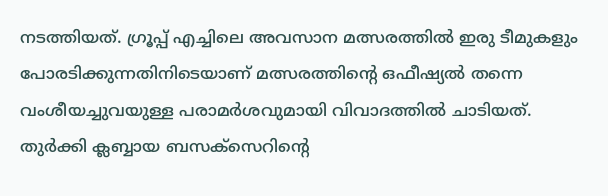നടത്തിയത്. ഗ്രൂപ്പ് എച്ചിലെ അവസാന മത്സരത്തില്‍ ഇരു ടീമുകളും പോരടിക്കുന്നതിനിടെയാണ് മത്സരത്തിന്റെ ഒഫീഷ്യല്‍ തന്നെ വംശീയച്ചുവയുള്ള പരാമര്‍ശവുമായി വിവാദത്തില്‍ ചാടിയത്. തുര്‍ക്കി ക്ലബ്ബായ ബസക്‌സെറിന്റെ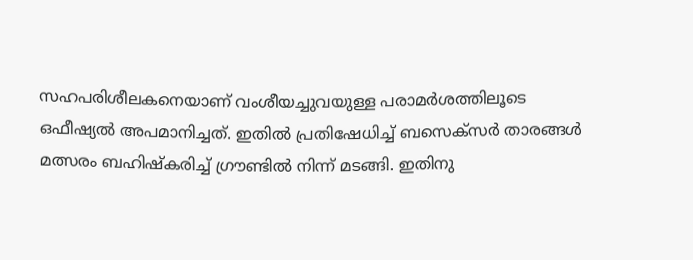സഹപരിശീലകനെയാണ് വംശീയച്ചുവയുള്ള പരാമര്‍ശത്തിലൂടെ ഒഫീഷ്യല്‍ അപമാനിച്ചത്. ഇതില്‍ പ്രതിഷേധിച്ച് ബസെക്‌സര്‍ താരങ്ങള്‍ മത്സരം ബഹിഷ്‌കരിച്ച് ഗ്രൗണ്ടില്‍ നിന്ന് മടങ്ങി. ഇതിനു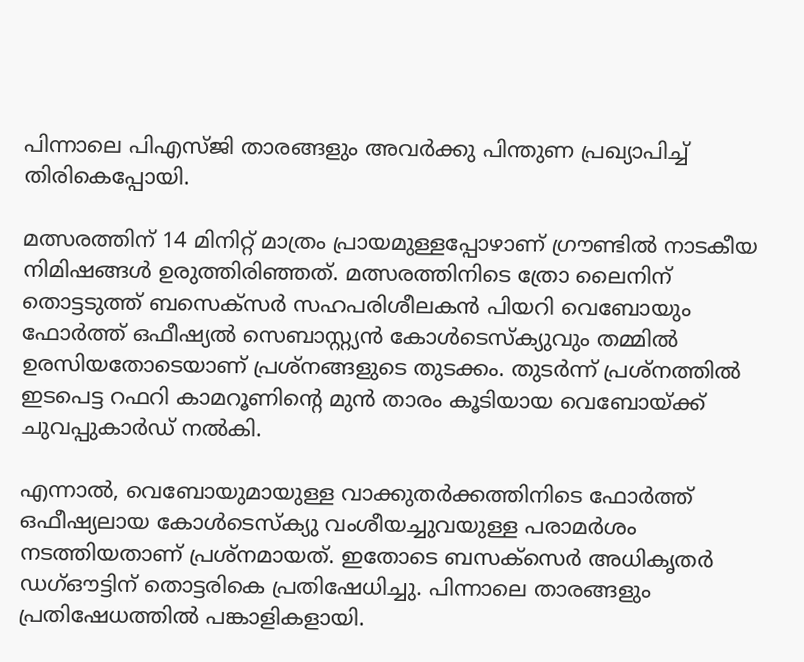പിന്നാലെ പിഎസ്ജി താരങ്ങളും അവര്‍ക്കു പിന്തുണ പ്രഖ്യാപിച്ച് തിരികെപ്പോയി.

മത്സരത്തിന് 14 മിനിറ്റ് മാത്രം പ്രായമുള്ളപ്പോഴാണ് ഗ്രൗണ്ടില്‍ നാടകീയ നിമിഷങ്ങള്‍ ഉരുത്തിരിഞ്ഞത്. മത്സരത്തിനിടെ ത്രോ ലൈനിന് തൊട്ടടുത്ത് ബസെക്‌സര്‍ സഹപരിശീലകന്‍ പിയറി വെബോയും ഫോര്‍ത്ത് ഒഫീഷ്യല്‍ സെബാസ്റ്റ്യന്‍ കോള്‍ടെസ്‌ക്യുവും തമ്മില്‍ ഉരസിയതോടെയാണ് പ്രശ്‌നങ്ങളുടെ തുടക്കം. തുടര്‍ന്ന് പ്രശ്‌നത്തില്‍ ഇടപെട്ട റഫറി കാമറൂണിന്റെ മുന്‍ താരം കൂടിയായ വെബോയ്ക്ക് ചുവപ്പുകാര്‍ഡ് നല്‍കി.

എന്നാല്‍, വെബോയുമായുള്ള വാക്കുതര്‍ക്കത്തിനിടെ ഫോര്‍ത്ത് ഒഫീഷ്യലായ കോള്‍ടെസ്‌ക്യു വംശീയച്ചുവയുള്ള പരാമര്‍ശം നടത്തിയതാണ് പ്രശ്‌നമായത്. ഇതോടെ ബസക്‌സെര്‍ അധികൃതര്‍ ഡഗ്ഔട്ടിന് തൊട്ടരികെ പ്രതിഷേധിച്ചു. പിന്നാലെ താരങ്ങളും പ്രതിഷേധത്തില്‍ പങ്കാളികളായി.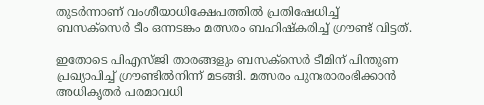തുടര്‍ന്നാണ് വംശീയാധിക്ഷേപത്തില്‍ പ്രതിഷേധിച്ച് ബസക്‌സെര്‍ ടീം ഒന്നടങ്കം മത്സരം ബഹിഷ്‌കരിച്ച് ഗ്രൗണ്ട് വിട്ടത്.

ഇതോടെ പിഎസ്ജി താരങ്ങളും ബസക്‌സെര്‍ ടീമിന് പിന്തുണ പ്രഖ്യാപിച്ച് ഗ്രൗണ്ടില്‍നിന്ന് മടങ്ങി. മത്സരം പുനഃരാരംഭിക്കാന്‍ അധികൃതര്‍ പരമാവധി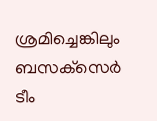ശ്രമിച്ചെങ്കിലും ബസക്‌സെര്‍ ടീം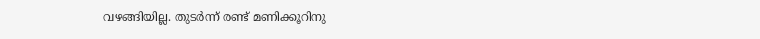വഴങ്ങിയില്ല. തുടര്‍ന്ന് രണ്ട് മണിക്കൂറിനു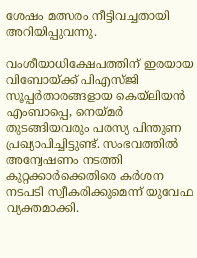ശേഷം മത്സരം നീട്ടിവച്ചതായി അറിയിപ്പുവന്നു.

വംശീയാധിക്ഷേപത്തിന് ഇരയായ വിബോയ്ക്ക് പിഎസ്ജി സൂപ്പര്‍താരങ്ങളായ കെയ്‌ലിയന്‍ എംബാപ്പെ, നെയ്മര്‍ തുടങ്ങിയവരും പരസ്യ പിന്തുണ പ്രഖ്യാപിച്ചിട്ടുണ്ട്. സംഭവത്തില്‍ അന്വേഷണം നടത്തി കുറ്റക്കാര്‍ക്കെതിരെ കര്‍ശന നടപടി സ്വീകരിക്കുമെന്ന് യുവേഫ വ്യക്തമാക്കി.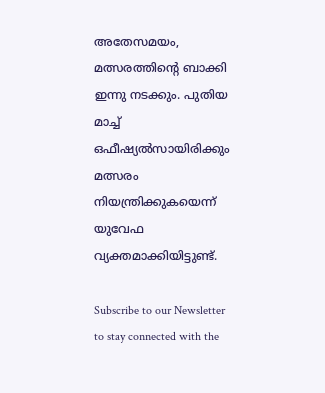അതേസമയം, മത്സരത്തിന്റെ ബാക്കി ഇന്നു നടക്കും. പുതിയ മാച്ച് ഒഫീഷ്യല്‍സായിരിക്കും മത്സരം നിയന്ത്രിക്കുകയെന്ന് യുവേഫ വ്യക്തമാക്കിയിട്ടുണ്ട്.

Subscribe to our Newsletter to stay connected with the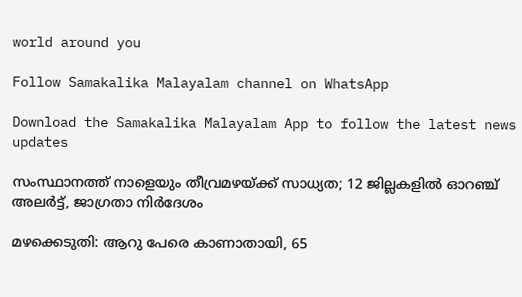world around you

Follow Samakalika Malayalam channel on WhatsApp

Download the Samakalika Malayalam App to follow the latest news updates

സംസ്ഥാനത്ത് നാളെയും തീവ്രമഴയ്ക്ക് സാധ്യത; 12 ജില്ലകളില്‍ ഓറഞ്ച് അലര്‍ട്ട്, ജാഗ്രതാ നിര്‍ദേശം

മഴക്കെടുതി: ആറു പേരെ കാണാതായി, 65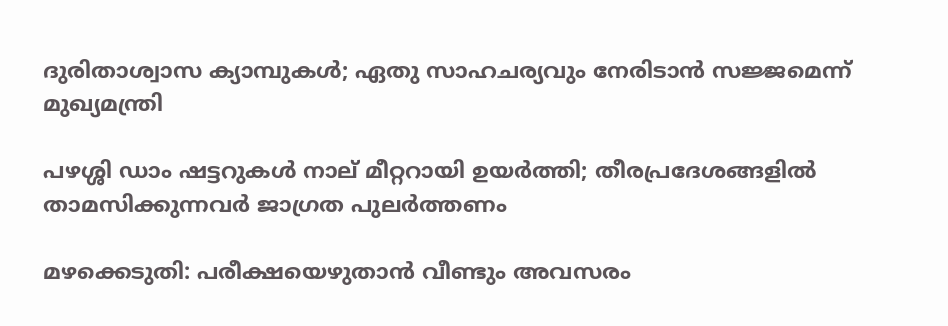ദുരിതാശ്വാസ ക്യാമ്പുകള്‍; ഏതു സാഹചര്യവും നേരിടാൻ സജ്ജമെന്ന് മുഖ്യമന്ത്രി

പഴശ്ശി ഡാം ഷട്ടറുകള്‍ നാല് മീറ്ററായി ഉയര്‍ത്തി; തീരപ്രദേശങ്ങളില്‍ താമസിക്കുന്നവര്‍ ജാഗ്രത പുലർത്തണം

മഴക്കെടുതി: പരീക്ഷയെഴുതാൻ വീണ്ടും അവസരം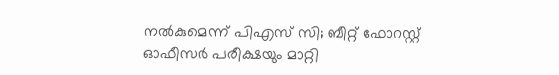നല്‍കുമെന്ന് പിഎസ് സി; ബീറ്റ് ഫോറസ്റ്റ് ഓഫീസർ പരീക്ഷയും മാറ്റി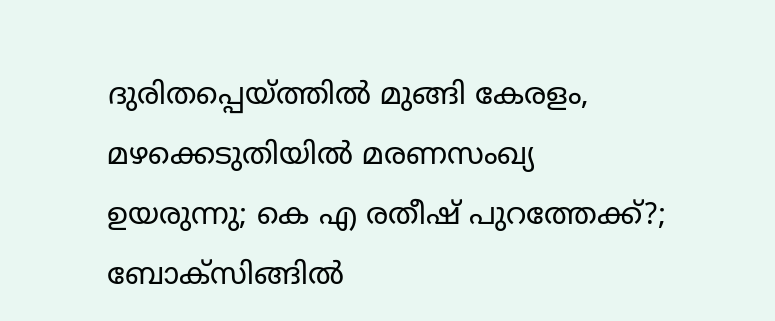ദുരിതപ്പെയ്ത്തിൽ മുങ്ങി കേരളം, മഴക്കെടുതിയിൽ മരണസംഖ്യ ഉയരുന്നു; കെ എ രതീഷ് പുറത്തേക്ക്?; ബോക്സിങ്ങിൽ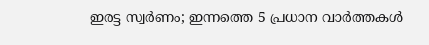ഇരട്ട സ്വർണം; ഇന്നത്തെ 5 പ്രധാന വാർത്തകൾ